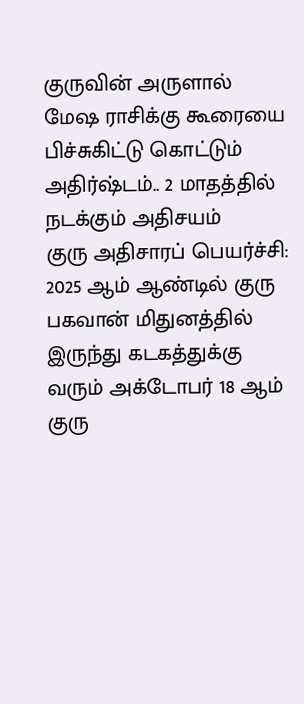குருவின் அருளால் மேஷ ராசிக்கு கூரையை பிச்சுகிட்டு கொட்டும் அதிர்ஷ்டம்.. 2 மாதத்தில் நடக்கும் அதிசயம்
குரு அதிசாரப் பெயர்ச்சி: 2025 ஆம் ஆண்டில் குரு பகவான் மிதுனத்தில் இருந்து கடகத்துக்கு வரும் அக்டோபர் 18 ஆம் குரு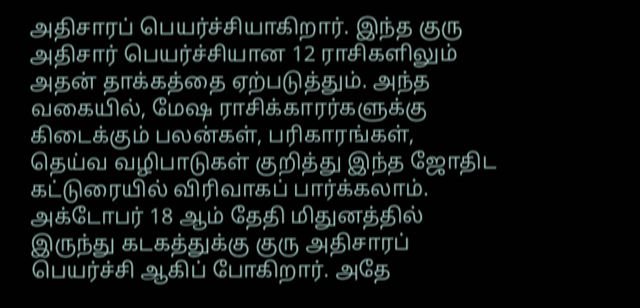அதிசாரப் பெயர்ச்சியாகிறார். இந்த குரு அதிசார் பெயர்ச்சியான 12 ராசிகளிலும் அதன் தாக்கத்தை ஏற்படுத்தும். அந்த வகையில், மேஷ ராசிக்காரர்களுக்கு கிடைக்கும் பலன்கள், பரிகாரங்கள், தெய்வ வழிபாடுகள் குறித்து இந்த ஜோதிட கட்டுரையில் விரிவாகப் பார்க்கலாம்.
அக்டோபர் 18 ஆம் தேதி மிதுனத்தில் இருந்து கடகத்துக்கு குரு அதிசாரப் பெயர்ச்சி ஆகிப் போகிறார். அதே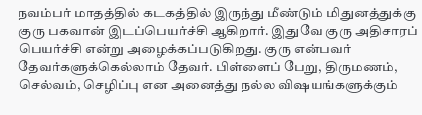நவம்பர் மாதத்தில் கடகத்தில் இருந்து மீண்டும் மிதுனத்துக்கு குரு பகவான் இடப்பெயர்ச்சி ஆகிறார். இதுவே குரு அதிசாரப் பெயர்ச்சி என்று அழைக்கப்படுகிறது. குரு என்பவர் தேவர்களுக்கெல்லாம் தேவர். பிள்ளைப் பேறு, திருமணம், செல்வம், செழிப்பு என அனைத்து நல்ல விஷயங்களுக்கும்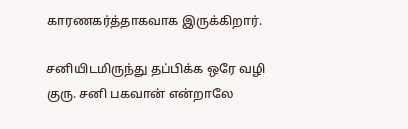காரணகர்த்தாகவாக இருக்கிறார்.

சனியிடமிருந்து தப்பிக்க ஒரே வழி குரு. சனி பகவான் என்றாலே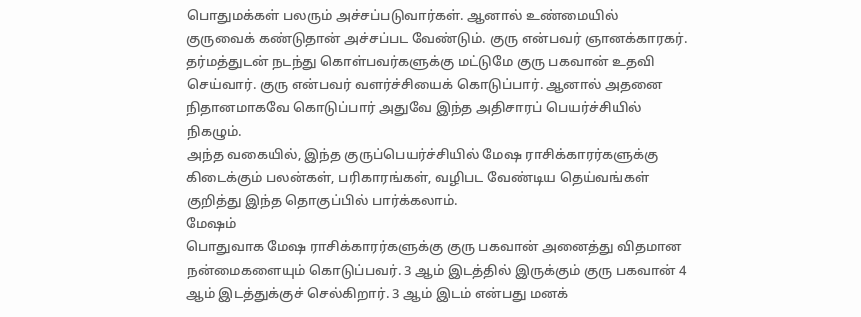பொதுமக்கள் பலரும் அச்சப்படுவார்கள். ஆனால் உண்மையில் குருவைக் கண்டுதான் அச்சப்பட வேண்டும். குரு என்பவர் ஞானக்காரகர். தர்மத்துடன் நடந்து கொள்பவர்களுக்கு மட்டுமே குரு பகவான் உதவி செய்வார். குரு என்பவர் வளர்ச்சியைக் கொடுப்பார். ஆனால் அதனை நிதானமாகவே கொடுப்பார் அதுவே இந்த அதிசாரப் பெயர்ச்சியில் நிகழும்.
அந்த வகையில், இந்த குருப்பெயர்ச்சியில் மேஷ ராசிக்காரர்களுக்கு கிடைக்கும் பலன்கள், பரிகாரங்கள், வழிபட வேண்டிய தெய்வங்கள் குறித்து இந்த தொகுப்பில் பார்க்கலாம்.
மேஷம்
பொதுவாக மேஷ ராசிக்காரர்களுக்கு குரு பகவான் அனைத்து விதமான நன்மைகளையும் கொடுப்பவர். 3 ஆம் இடத்தில் இருக்கும் குரு பகவான் 4 ஆம் இடத்துக்குச் செல்கிறார். 3 ஆம் இடம் என்பது மனக்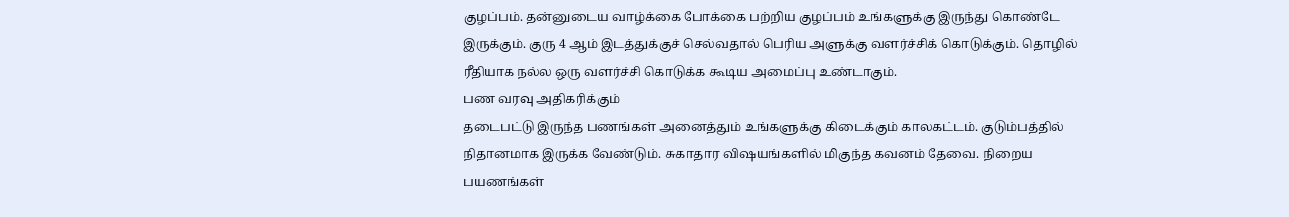குழப்பம். தன்னுடைய வாழ்க்கை போக்கை பற்றிய குழப்பம் உங்களுக்கு இருந்து கொண்டே இருக்கும். குரு 4 ஆம் இடத்துக்குச் செல்வதால் பெரிய அளுக்கு வளர்ச்சிக் கொடுக்கும். தொழில் ரீதியாக நல்ல ஒரு வளர்ச்சி கொடுக்க கூடிய அமைப்பு உண்டாகும்.
பண வரவு அதிகரிக்கும்
தடைபட்டு இருந்த பணங்கள் அனைத்தும் உங்களுக்கு கிடைக்கும் காலகட்டம். குடும்பத்தில் நிதானமாக இருக்க வேண்டும். சுகாதார விஷயங்களில் மிகுந்த கவனம் தேவை. நிறைய பயணங்கள்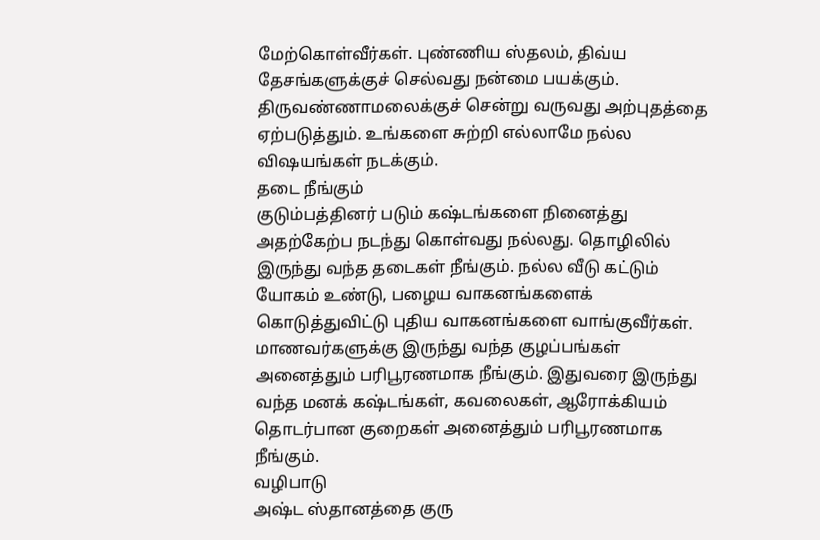மேற்கொள்வீர்கள். புண்ணிய ஸ்தலம், திவ்ய தேசங்களுக்குச் செல்வது நன்மை பயக்கும். திருவண்ணாமலைக்குச் சென்று வருவது அற்புதத்தை ஏற்படுத்தும். உங்களை சுற்றி எல்லாமே நல்ல விஷயங்கள் நடக்கும்.
தடை நீங்கும்
குடும்பத்தினர் படும் கஷ்டங்களை நினைத்து அதற்கேற்ப நடந்து கொள்வது நல்லது. தொழிலில் இருந்து வந்த தடைகள் நீங்கும். நல்ல வீடு கட்டும் யோகம் உண்டு, பழைய வாகனங்களைக் கொடுத்துவிட்டு புதிய வாகனங்களை வாங்குவீர்கள். மாணவர்களுக்கு இருந்து வந்த குழப்பங்கள் அனைத்தும் பரிபூரணமாக நீங்கும். இதுவரை இருந்து வந்த மனக் கஷ்டங்கள், கவலைகள், ஆரோக்கியம் தொடர்பான குறைகள் அனைத்தும் பரிபூரணமாக நீங்கும்.
வழிபாடு
அஷ்ட ஸ்தானத்தை குரு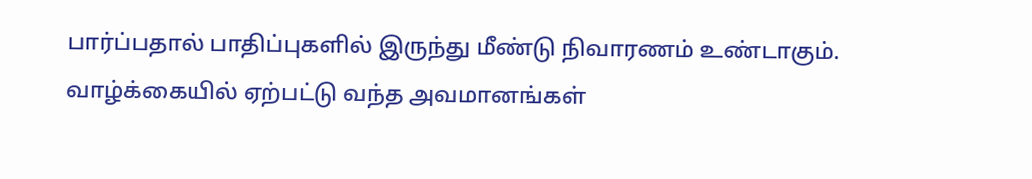பார்ப்பதால் பாதிப்புகளில் இருந்து மீண்டு நிவாரணம் உண்டாகும். வாழ்க்கையில் ஏற்பட்டு வந்த அவமானங்கள்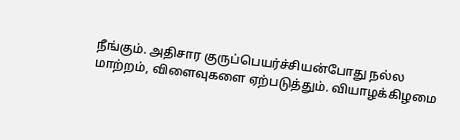நீங்கும். அதிசார குருப்பெயர்ச்சியன்போது நல்ல மாற்றம், விளைவுகளை ஏற்படுத்தும். வியாழக்கிழமை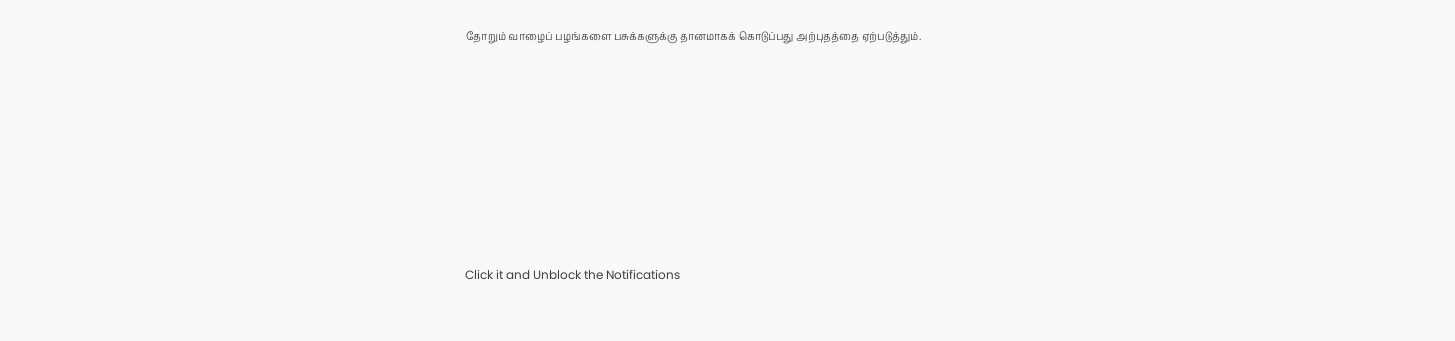தோறும் வாழைப் பழங்களை பசுக்களுக்கு தானமாகக் கொடுப்பது அற்புதத்தை ஏற்படுத்தும்.












Click it and Unblock the Notifications